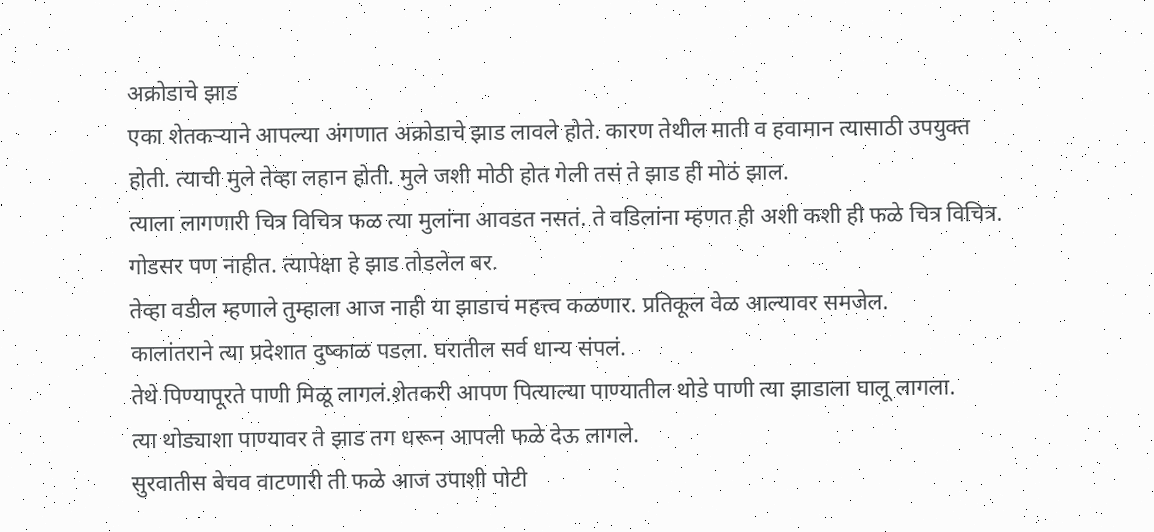अक्रोडाचे झाड
एका शेतकऱ्याने आपल्या अंगणात अक्रोडाचे झाड लावले होते. कारण तेथील माती व हवामान त्यासाठी उपयुक्त होती. त्याची मुले तेव्हा लहान होती. मुले जशी मोठी होत गेली तसं ते झाड ही मोठं झाल.
त्याला लागणारी चित्र विचित्र फळ त्या मुलांना आवडत नसतं. ते वडिलांना म्हणत ही अशी कशी ही फळे चित्र विचित्र. गोडसर पण नाहीत. त्यापेक्षा हे झाड तोडलेल बर.
तेव्हा वडील म्हणाले तुम्हाला आज नाही या झाडाचं महत्त्व कळणार. प्रतिकूल वेळ आल्यावर समजेल.
कालांतराने त्या प्रदेशात दुष्काळ पडला. घरातील सर्व धान्य संपलं.
तेथे पिण्यापूरते पाणी मिळू लागलं.शेतकरी आपण पित्याल्या पाण्यातील थोडे पाणी त्या झाडाला घालू लागला.
त्या थोड्याशा पाण्यावर ते झाड तग धरून आपली फळे देऊ लागले.
सुरवातीस बेचव वाटणारी ती फळे आज उपाशी पोटी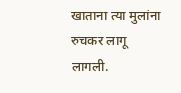खाताना त्या मुलांना रुचकर लागू लागली.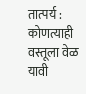तात्पर्य : कोणत्याही वस्तूला वेळ यावी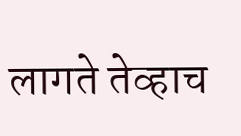लागते तेव्हाच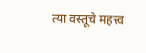त्या वस्तूचे महत्त्व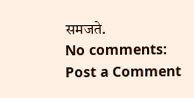समजते.
No comments:
Post a Comment